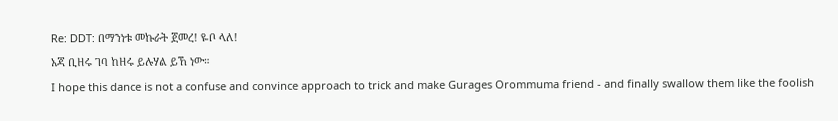Re: DDT: በማንነቱ መኩራት ጀመረ! ዬቦ ላለ!
አጃ ቢዘሩ ገባ ከዘሩ ይሉሃል ይኸ ነው።
I hope this dance is not a confuse and convince approach to trick and make Gurages Orommuma friend - and finally swallow them like the foolish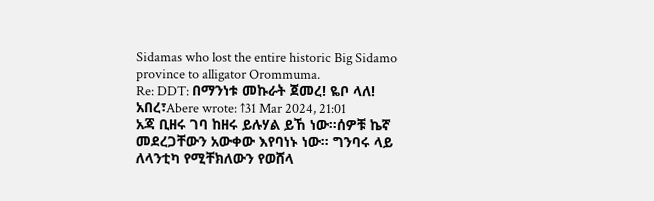Sidamas who lost the entire historic Big Sidamo province to alligator Orommuma.
Re: DDT: በማንነቱ መኩራት ጀመረ! ዬቦ ላለ!
አበረ፣Abere wrote: ↑31 Mar 2024, 21:01
አጃ ቢዘሩ ገባ ከዘሩ ይሉሃል ይኸ ነው።ሰዎቹ ኬኛ መደረጋቸውን አውቀው እየባነኑ ነው። ግንባሩ ላይ ለላንቲካ የሚቸክለውን የወሸላ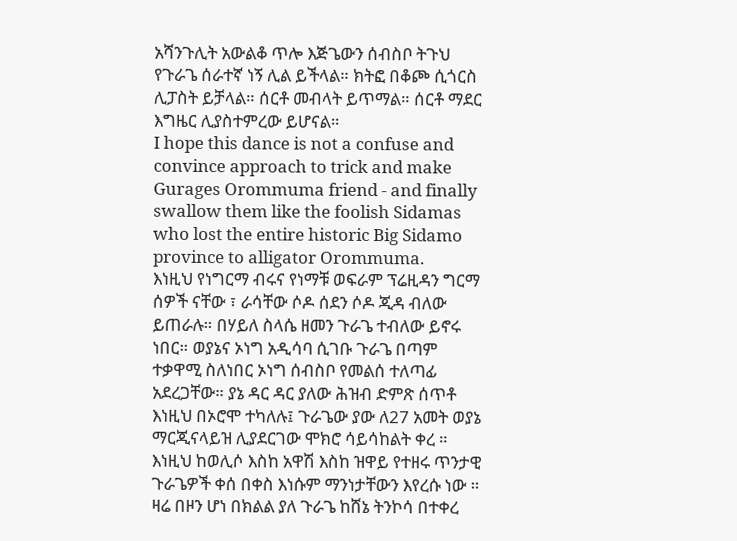አሻንጉሊት አውልቆ ጥሎ እጅጌውን ሰብስቦ ትጉህ የጉራጌ ሰራተኛ ነኝ ሊል ይችላል። ክትፎ በቆጮ ሲጎርስ ሊፓስት ይቻላል። ሰርቶ መብላት ይጥማል። ሰርቶ ማደር እግዜር ሊያስተምረው ይሆናል።
I hope this dance is not a confuse and convince approach to trick and make Gurages Orommuma friend - and finally swallow them like the foolish Sidamas who lost the entire historic Big Sidamo province to alligator Orommuma.
እነዚህ የነግርማ ብሩና የነማቹ ወፍራም ፕሬዚዳን ግርማ ሰዎች ናቸው ፣ ራሳቸው ሶዶ ሰደን ሶዶ ጂዳ ብለው ይጠራሉ። በሃይለ ስላሴ ዘመን ጉራጌ ተብለው ይኖሩ ነበር። ወያኔና ኦነግ አዲሳባ ሲገቡ ጉራጌ በጣም ተቃዋሚ ስለነበር ኦነግ ሰብስቦ የመልሰ ተለጣፊ አደረጋቸው። ያኔ ዳር ዳር ያለው ሕዝብ ድምጽ ሰጥቶ እነዚህ በኦሮሞ ተካለሉ፤ ጉራጌው ያው ለ27 አመት ወያኔ ማርጂናላይዝ ሊያደርገው ሞክሮ ሳይሳከልት ቀረ ። እነዚህ ከወሊሶ እስከ አዋሽ እስከ ዝዋይ የተዘሩ ጥንታዊ ጉራጌዎች ቀሰ በቀስ እነሱም ማንነታቸውን እየረሱ ነው ። ዛሬ በዞን ሆነ በክልል ያለ ጉራጌ ከሸኔ ትንኮሳ በተቀረ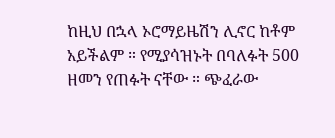ከዚህ በኋላ ኦሮማይዜሽን ሊኖር ከቶም አይችልም ። የሚያሳዝኑት በባለፉት 500 ዘመን የጠፉት ናቸው ። ጭፈራው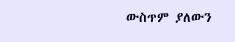ውስጥም ያለውን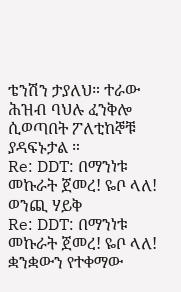ቴንሽን ታያለህ። ተራው ሕዝብ ባህሉ ፈንቅሎ ሲወጣበት ፖለቲከኞቹ ያዳፍኑታል ።
Re: DDT: በማንነቱ መኩራት ጀመረ! ዬቦ ላለ!
ወንጪ ሃይቅ
Re: DDT: በማንነቱ መኩራት ጀመረ! ዬቦ ላለ!
ቋንቋውን የተቀማው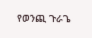የወንጪ ጉራጌ